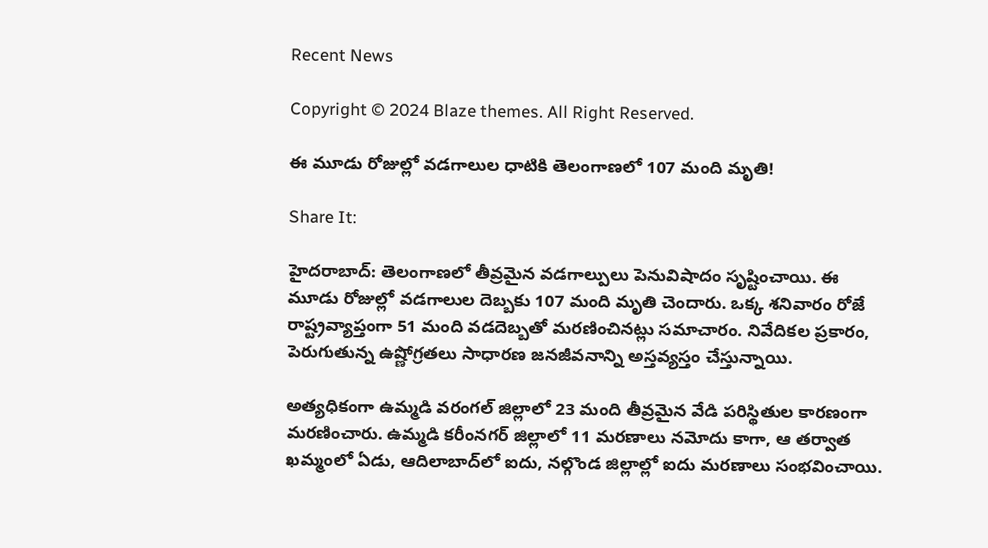Recent News

Copyright © 2024 Blaze themes. All Right Reserved.

ఈ మూడు రోజుల్లో వడగాలుల ధాటికి తెలంగాణలో 107 మంది మృతి!

Share It:

హైదరాబాద్: తెలంగాణలో తీవ్రమైన వడగాల్పులు పెనువిషాదం సృష్టించాయి. ఈ మూడు రోజుల్లో వడగాలుల దెబ్బకు 107 మంది మృతి చెందారు. ఒక్క శనివారం రోజే రాష్ట్రవ్యాప్తంగా 51 మంది వడదెబ్బతో మరణించినట్లు సమాచారం. నివేదికల ప్రకారం, పెరుగుతున్న ఉష్ణోగ్రతలు సాధారణ జనజీవనాన్ని అస్తవ్యస్తం చేస్తున్నాయి.

అత్యధికంగా ఉమ్మడి వరంగల్ జిల్లాలో 23 మంది తీవ్రమైన వేడి పరిస్థితుల కారణంగా మరణించారు. ఉమ్మడి కరీంనగర్ జిల్లాలో 11 మరణాలు నమోదు కాగా, ఆ తర్వాత ఖమ్మంలో ఏడు, ఆదిలాబాద్‌లో ఐదు, నల్గొండ జిల్లాల్లో ఐదు మరణాలు సంభవించాయి.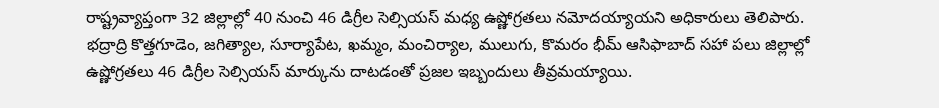రాష్ట్రవ్యాప్తంగా 32 జిల్లాల్లో 40 నుంచి 46 డిగ్రీల సెల్సియస్ మధ్య ఉష్ణోగ్రతలు నమోదయ్యాయని అధికారులు తెలిపారు. భద్రాద్రి కొత్తగూడెం, జగిత్యాల, సూర్యాపేట, ఖమ్మం, మంచిర్యాల, ములుగు, కొమరం భీమ్ ఆసిఫాబాద్ సహా పలు జిల్లాల్లో ఉష్ణోగ్రతలు 46 డిగ్రీల సెల్సియస్ మార్కును దాటడంతో ప్రజల ఇబ్బందులు తీవ్రమయ్యాయి.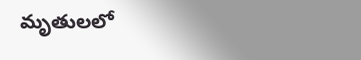మృతులలో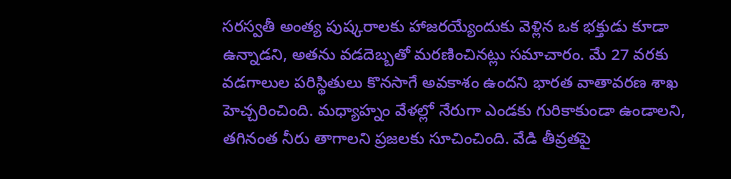సరస్వతీ అంత్య పుష్కరాలకు హాజరయ్యేందుకు వెళ్లిన ఒక భక్తుడు కూడా ఉన్నాడని, అతను వడదెబ్బతో మరణించినట్లు సమాచారం. మే 27 వరకు వడగాలుల పరిస్థితులు కొనసాగే అవకాశం ఉందని భారత వాతావరణ శాఖ హెచ్చరించింది. మధ్యాహ్నం వేళల్లో నేరుగా ఎండకు గురికాకుండా ఉండాలని, తగినంత నీరు తాగాలని ప్రజలకు సూచించింది. వేడి తీవ్రతపై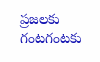ప్రజలకు గంటగంటకు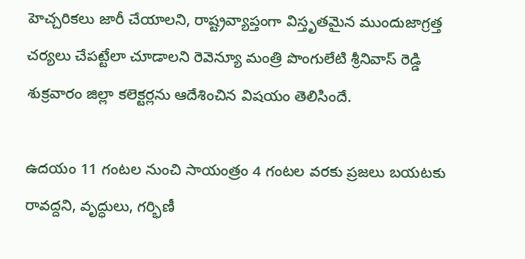హెచ్చరికలు జారీ చేయాలని, రాష్ట్రవ్యాప్తంగా విస్తృతమైన ముందుజాగ్రత్త చర్యలు చేపట్టేలా చూడాలని రెవెన్యూ మంత్రి పొంగులేటి శ్రీనివాస్ రెడ్డి శుక్రవారం జిల్లా కలెక్టర్లను ఆదేశించిన విషయం తెలిసిందే.

ఉదయం 11 గంటల నుంచి సాయంత్రం 4 గంటల వరకు ప్రజలు బయటకు రావద్దని, వృద్ధులు, గర్భిణీ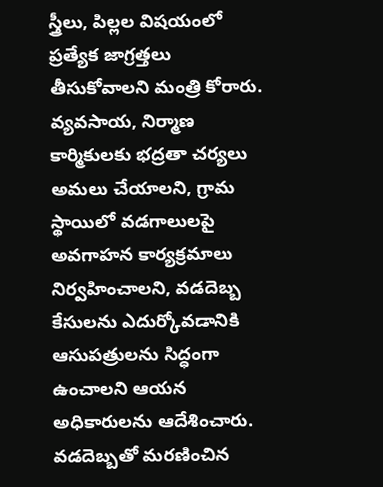స్త్రీలు, పిల్లల విషయంలో ప్రత్యేక జాగ్రత్తలు తీసుకోవాలని మంత్రి కోరారు. వ్యవసాయ, నిర్మాణ కార్మికులకు భద్రతా చర్యలు అమలు చేయాలని, గ్రామ స్థాయిలో వడగాలులపై అవగాహన కార్యక్రమాలు నిర్వహించాలని, వడదెబ్బ కేసులను ఎదుర్కోవడానికి ఆసుపత్రులను సిద్ధంగా ఉంచాలని ఆయన అధికారులను ఆదేశించారు. వడదెబ్బతో మరణించిన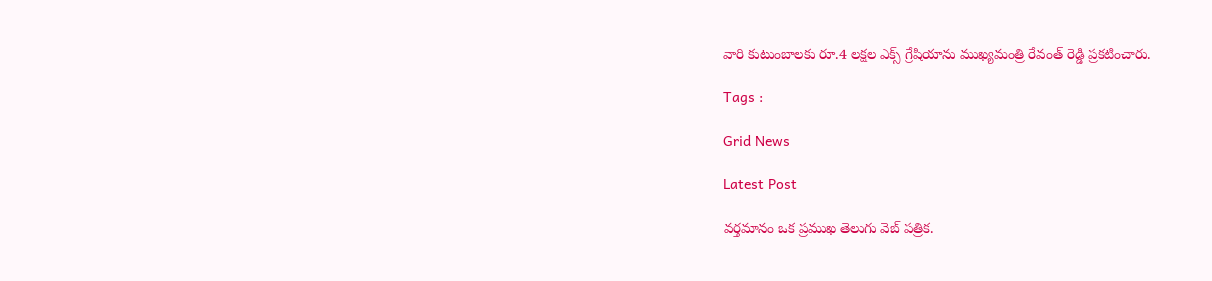వారి కుటుంబాలకు రూ.4 లక్షల ఎక్స్ గ్రేషియాను ముఖ్యమంత్రి రేవంత్ రెడ్డి ప్రకటించారు.

Tags :

Grid News

Latest Post

వర్తమానం ఒక ప్రముఖ తెలుగు వెబ్ పత్రిక.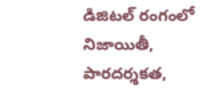డిజిటల్ రంగంలో నిజాయితీ, పారదర్శకత,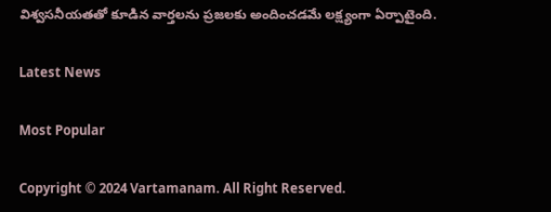విశ్వసనీయతతో కూడిన వార్తలను ప్రజలకు అందించడమే లక్ష్యంగా ఏర్పాటైంది.

Latest News

Most Popular

Copyright © 2024 Vartamanam. All Right Reserved.